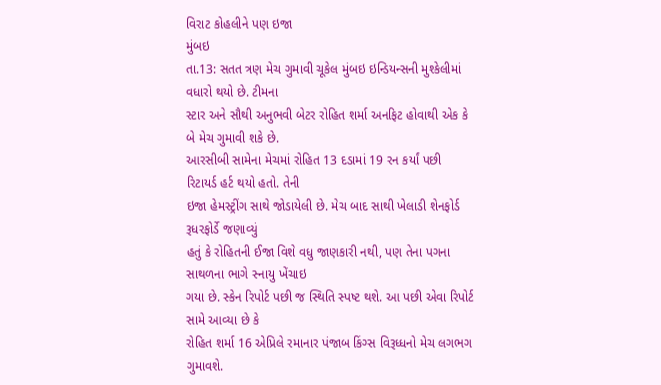વિરાટ કોહલીને પણ ઇજા
મુંબઇ
તા.13: સતત ત્રણ મેચ ગુમાવી ચૂકેલ મુંબઇ ઇન્ડિયન્સની મુશ્કેલીમાં વધારો થયો છે. ટીમના
સ્ટાર અને સૌથી અનુભવી બેટર રોહિત શર્મા અનફિટ હોવાથી એક કે બે મેચ ગુમાવી શકે છે.
આરસીબી સામેના મેચમાં રોહિત 13 દડામાં 19 રન કર્યાં પછી રિટાયર્ડ હર્ટ થયો હતો. તેની
ઇજા હેમસ્ટ્રીંગ સાથે જોડાયેલી છે. મેચ બાદ સાથી ખેલાડી શેનફોર્ડ રૂધરફોર્ડે જણાવ્યું
હતું કે રોહિતની ઈજા વિશે વધુ જાણકારી નથી, પણ તેના પગના સાથળના ભાગે સ્નાયુ ખેંચાઇ
ગયા છે. સ્કેન રિપોર્ટ પછી જ સ્થિતિ સ્પષ્ટ થશે. આ પછી એવા રિપોર્ટ સામે આવ્યા છે કે
રોહિત શર્મા 16 એપ્રિલે રમાનાર પંજાબ કિંગ્સ વિરૂધ્ધનો મેચ લગભગ ગુમાવશે.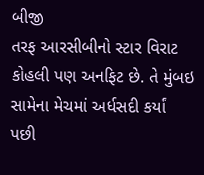બીજી
તરફ આરસીબીનો સ્ટાર વિરાટ કોહલી પણ અનફિટ છે. તે મુંબઇ સામેના મેચમાં અર્ધસદી કર્યાં
પછી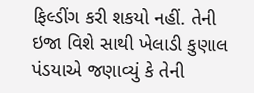ફિલ્ડીંગ કરી શકયો નહીં. તેની ઇજા વિશે સાથી ખેલાડી કુણાલ પંડયાએ જણાવ્યું કે તેની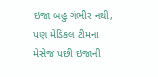ઇજા બહુ ગંભીર નથી, પણ મેડિકલ ટીમના મેસેજ પછી ઇજાની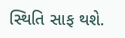સ્થિતિ સાફ થશે.